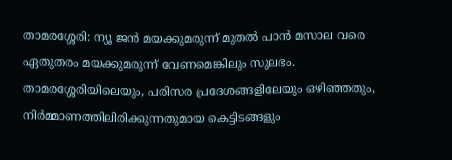താമരശ്ശേരി: ന്യൂ ജൻ മയക്കുമരുന്ന് മുതൽ പാൻ മസാല വരെ ഏതുതരം മയക്കുമരുന്ന് വേണമെങ്കിലും സുലഭം.
താമരശ്ശേരിയിലെയും, പരിസര പ്രദേശങ്ങളിലേയും ഒഴിഞ്ഞതും, നിർമ്മാണത്തിലിരിക്കുന്നതുമായ കെട്ടിടങ്ങളും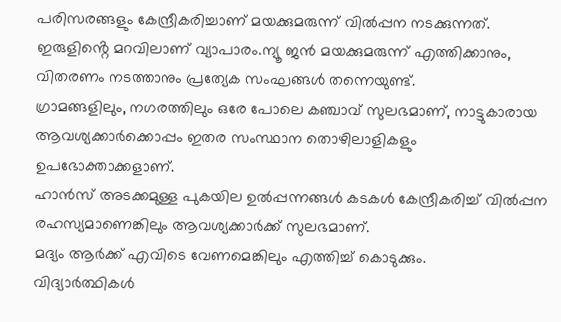പരിസരങ്ങളും കേന്ദ്രീകരിച്ചാണ് മയക്കുമരുന്ന് വിൽപ്പന നടക്കുന്നത്. ഇരുളിൻ്റെ മറവിലാണ് വ്യാപാരം.ന്യൂ ജൻ മയക്കുമരുന്ന് എത്തിക്കാനും, വിതരണം നടത്താനും പ്രത്യേക സംഘങ്ങൾ തന്നെയുണ്ട്.
ഗ്രാമങ്ങളിലും, നഗരത്തിലും ഒരേ പോലെ കഞ്ചാവ് സുലഭമാണ്, നാട്ടുകാരായ ആവശ്യക്കാർക്കൊപ്പം ഇതര സംസ്ഥാന തൊഴിലാളികളും ഉപഭോക്താക്കളാണ്.
ഹാൻസ് അടക്കമുള്ള പുകയില ഉൽപ്പന്നങ്ങൾ കടകൾ കേന്ദ്രീകരിച്ച് വിൽപ്പന രഹസ്യമാണെങ്കിലും ആവശ്യക്കാർക്ക് സുലഭമാണ്.
മദ്യം ആർക്ക് എവിടെ വേണമെങ്കിലും എത്തിച്ച് കൊടുക്കും.
വിദ്യാർത്ഥികൾ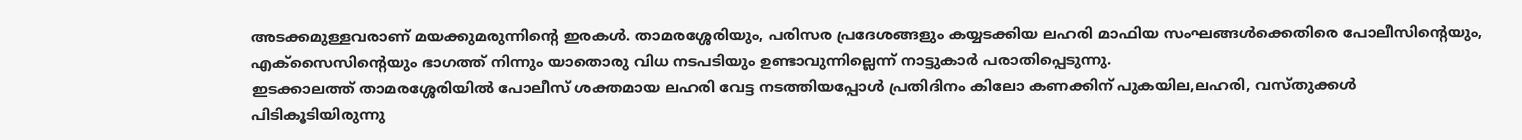അടക്കമുള്ളവരാണ് മയക്കുമരുന്നിൻ്റെ ഇരകൾ. താമരശ്ശേരിയും, പരിസര പ്രദേശങ്ങളും കയ്യടക്കിയ ലഹരി മാഫിയ സംഘങ്ങൾക്കെതിരെ പോലീസിൻ്റെയും, എക്സൈസിൻ്റെയും ഭാഗത്ത് നിന്നും യാതൊരു വിധ നടപടിയും ഉണ്ടാവുന്നില്ലെന്ന് നാട്ടുകാർ പരാതിപ്പെടുന്നു.
ഇടക്കാലത്ത് താമരശ്ശേരിയിൽ പോലീസ് ശക്തമായ ലഹരി വേട്ട നടത്തിയപ്പോൾ പ്രതിദിനം കിലോ കണക്കിന് പുകയില,ലഹരി, വസ്തുക്കൾ പിടികൂടിയിരുന്നു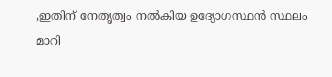,ഇതിന് നേതൃത്വം നൽകിയ ഉദ്യോഗസ്ഥൻ സ്ഥലം മാറി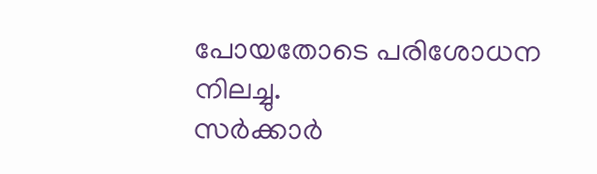പോയതോടെ പരിശോധന നിലച്ചു.
സർക്കാർ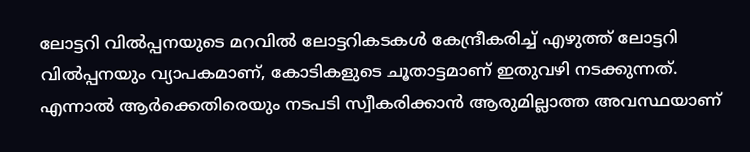ലോട്ടറി വിൽപ്പനയുടെ മറവിൽ ലോട്ടറികടകൾ കേന്ദ്രീകരിച്ച് എഴുത്ത് ലോട്ടറി വിൽപ്പനയും വ്യാപകമാണ്, കോടികളുടെ ചൂതാട്ടമാണ് ഇതുവഴി നടക്കുന്നത്.
എന്നാൽ ആർക്കെതിരെയും നടപടി സ്വീകരിക്കാൻ ആരുമില്ലാത്ത അവസ്ഥയാണ്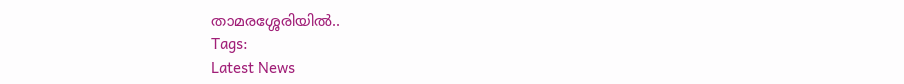താമരശ്ശേരിയിൽ..
Tags:
Latest News